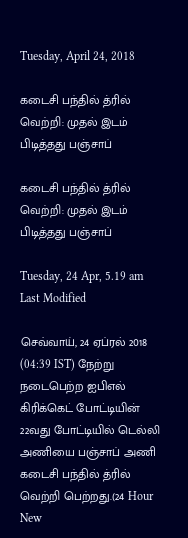Tuesday, April 24, 2018

கடைசி பந்தில் த்ரில் வெற்றி: முதல் இடம் பிடித்தது பஞ்சாப்

கடைசி பந்தில் த்ரில் வெற்றி: முதல் இடம் பிடித்தது பஞ்சாப்

Tuesday, 24 Apr, 5.19 am
Last Modified

செவ்வாய், 24 ஏப்ரல் 2018 (04:39 IST) நேற்று நடைபெற்ற ஐபிஎல் கிரிக்கெட் போட்டியின் 22வது போட்டியில் டெல்லி அணியை பஞ்சாப் அணி கடைசி பந்தில் த்ரில் வெற்றி பெற்றது.(24 Hour New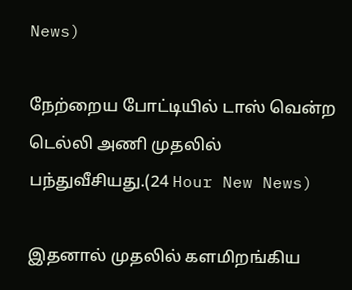News)

நேற்றைய போட்டியில் டாஸ் வென்ற டெல்லி அணி முதலில் பந்துவீசியது.(24 Hour New News)

இதனால் முதலில் களமிறங்கிய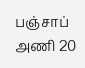பஞ்சாப் அணி 20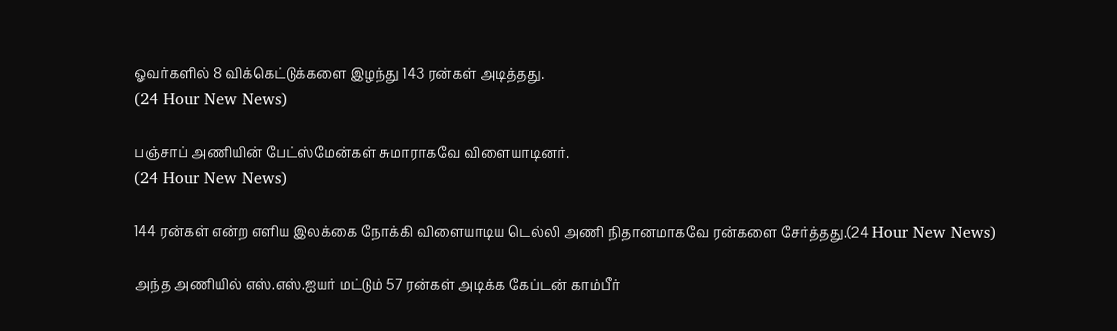ஓவர்களில் 8 விக்கெட்டுக்களை இழந்து 143 ரன்கள் அடித்தது.
(24 Hour New News)

பஞ்சாப் அணியின் பேட்ஸ்மேன்கள் சுமாராகவே விளையாடினர்.
(24 Hour New News)

144 ரன்கள் என்ற எளிய இலக்கை நோக்கி விளையாடிய டெல்லி அணி நிதானமாகவே ரன்களை சேர்த்தது.(24 Hour New News)

அந்த அணியில் எஸ்.எஸ்.ஐயர் மட்டும் 57 ரன்கள் அடிக்க கேப்டன் காம்பீர்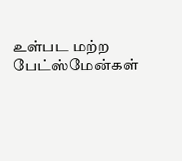உள்பட மற்ற பேட்ஸ்மேன்கள்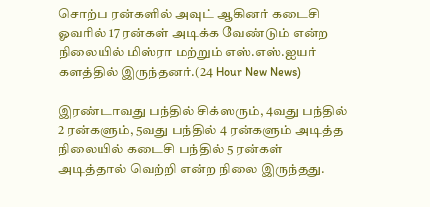சொற்ப ரன்களில் அவுட் ஆகினர் கடைசி ஓவரில் 17 ரன்கள் அடிக்க வேண்டும் என்ற நிலையில் மிஸ்ரா மற்றும் எஸ்.எஸ்.ஐயர் களத்தில் இருந்தனர்.(24 Hour New News)

இரண்டாவது பந்தில் சிக்ஸரும், 4வது பந்தில் 2 ரன்களும், 5வது பந்தில் 4 ரன்களும் அடித்த நிலையில் கடைசி பந்தில் 5 ரன்கள் அடித்தால் வெற்றி என்ற நிலை இருந்தது.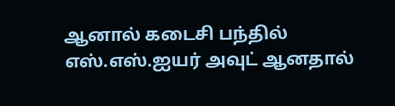ஆனால் கடைசி பந்தில் எஸ்.எஸ்.ஐயர் அவுட் ஆனதால்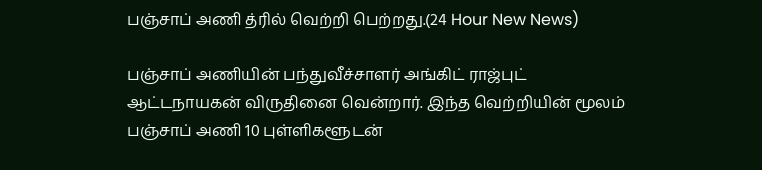பஞ்சாப் அணி த்ரில் வெற்றி பெற்றது.(24 Hour New News)

பஞ்சாப் அணியின் பந்துவீச்சாளர் அங்கிட் ராஜ்புட் ஆட்டநாயகன் விருதினை வென்றார். இந்த வெற்றியின் மூலம் பஞ்சாப் அணி 10 புள்ளிகளூடன்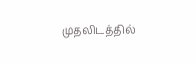முதலிடத்தில்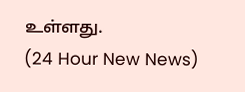உள்ளது.
(24 Hour New News)